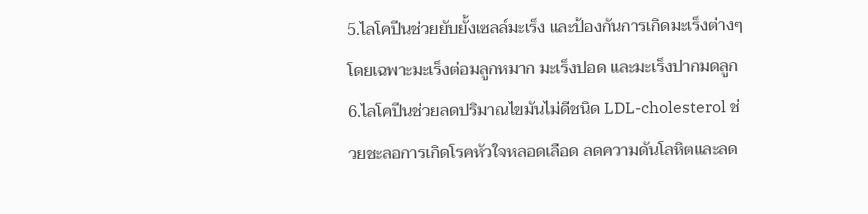5.ไลโคปีนช่วยยับยั้งเซลล์มะเร็ง และป้องกันการเกิดมะเร็งต่างๆ โดยเฉพาะมะเร็งต่อมลูกหมาก มะเร็งปอด และมะเร็งปากมดลูก
6.ไลโคปีนช่วยลดปริมาณไขมันไม่ดีชนิด LDL-cholesterol ช่วยชะลอการเกิดโรคหัวใจหลอดเลือด ลดความดันโลหิตและลด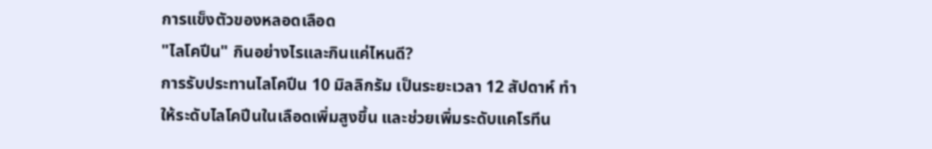การแข็งตัวของหลอดเลือด
"ไลโคปีน" กินอย่างไรและกินแค่ไหนดี?
การรับประทานไลโคปีน 10 มิลลิกรัม เป็นระยะเวลา 12 สัปดาห์ ทำให้ระดับไลโคปีนในเลือดเพิ่มสูงขึ้น และช่วยเพิ่มระดับแคโรทีน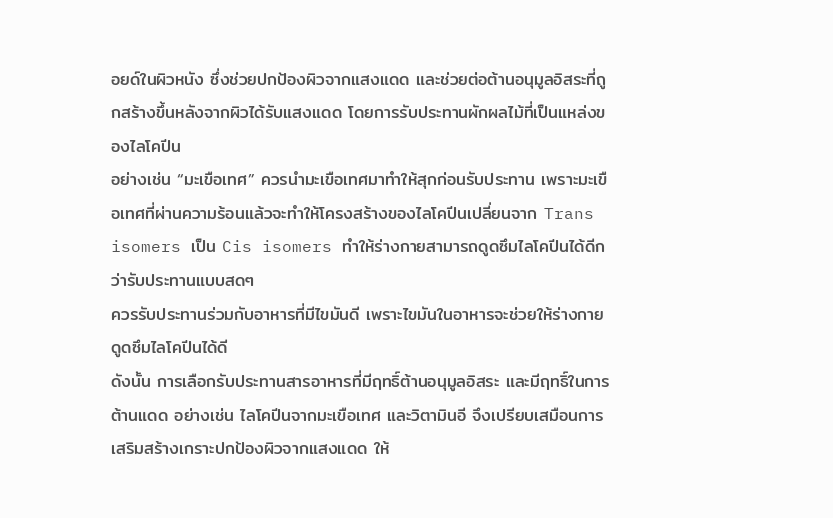อยด์ในผิวหนัง ซึ่งช่วยปกป้องผิวจากแสงแดด และช่วยต่อต้านอนุมูลอิสระที่ถูกสร้างขึ้นหลังจากผิวได้รับแสงแดด โดยการรับประทานผักผลไม้ที่เป็นแหล่งของไลโคปีน
อย่างเช่น “มะเขือเทศ” ควรนำมะเขือเทศมาทำให้สุกก่อนรับประทาน เพราะมะเขือเทศที่ผ่านความร้อนแล้วจะทำให้โครงสร้างของไลโคปีนเปลี่ยนจาก Trans isomers เป็น Cis isomers ทำให้ร่างกายสามารถดูดซึมไลโคปีนได้ดีกว่ารับประทานแบบสดๆ
ควรรับประทานร่วมกับอาหารที่มีไขมันดี เพราะไขมันในอาหารจะช่วยให้ร่างกายดูดซึมไลโคปีนได้ดี
ดังนั้น การเลือกรับประทานสารอาหารที่มีฤทธิ์ต้านอนุมูลอิสระ และมีฤทธิ์ในการต้านแดด อย่างเช่น ไลโคปีนจากมะเขือเทศ และวิตามินอี จึงเปรียบเสมือนการเสริมสร้างเกราะปกป้องผิวจากแสงแดด ให้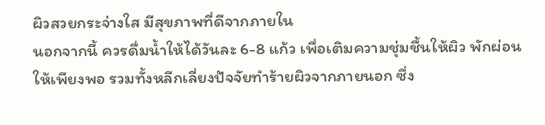ผิวสวยกระจ่างใส มีสุขภาพที่ดีจากภายใน
นอกจากนี้ ควรดื่มน้ำให้ได้วันละ 6-8 แก้ว เพื่อเติมความชุ่มชื้นให้ผิว พักผ่อนให้เพียงพอ รวมทั้งหลีกเลี่ยงปัจจัยทำร้ายผิวจากภายนอก ซึ่ง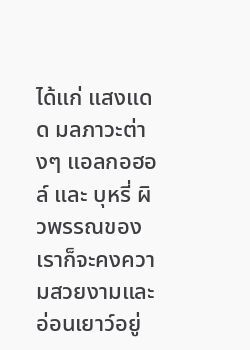ได้แก่ แสงแดด มลภาวะต่างๆ แอลกอฮอล์ และ บุหรี่ ผิวพรรณของเราก็จะคงความสวยงามและอ่อนเยาว์อยู่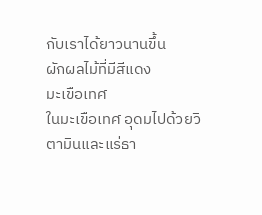กับเราได้ยาวนานขึ้น
ผักผลไม้ที่มีสีแดง
มะเขือเทศ
ในมะเขือเทศ อุดมไปด้วยวิตามินและแร่ธา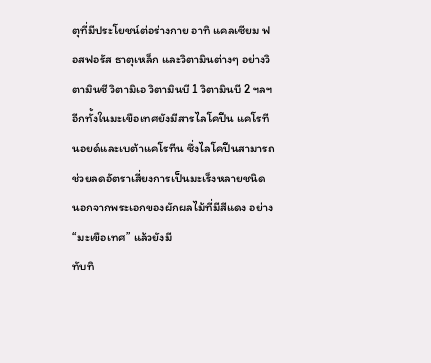ตุที่มีประโยชน์ต่อร่างกาย อาทิ แคลเซียม ฟอสฟอรัส ธาตุเหล็ก และวิตามินต่างๆ อย่างวิตามินซี วิตามิเอ วิตามินบี 1 วิตามินบี 2 ฯลฯ อีกทั้งในมะเขือเทศยังมีสารไลโคปีน แคโรทีนอยด์และเบต้าแคโรทีน ซึ่งไลโคปีนสามารถช่วยลดอัตราเสี่ยงการเป็นมะเร็งหลายชนิด นอกจากพระเอกของผักผลไม้ที่มีสีแดง อย่าง “มะเขือเทศ” แล้วยังมี
ทับทิ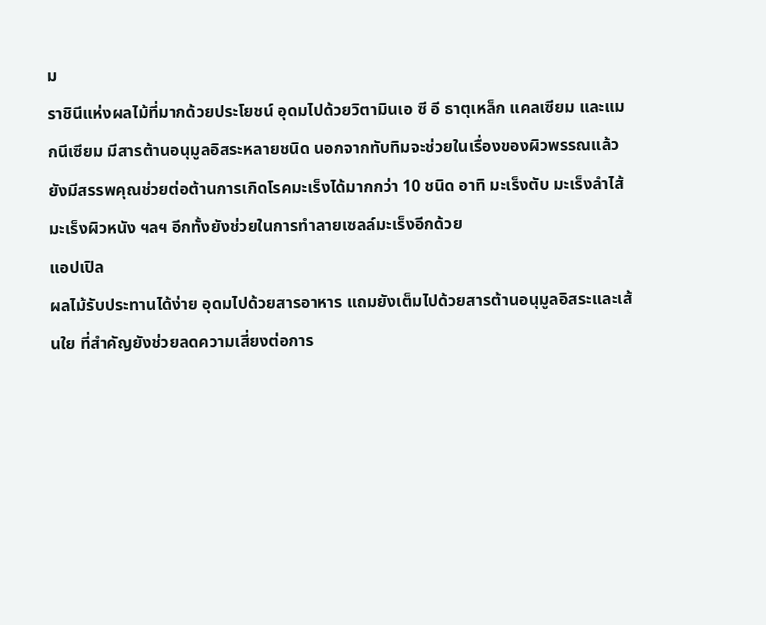ม
ราชินีแห่งผลไม้ที่มากด้วยประโยชน์ อุดมไปด้วยวิตามินเอ ซี อี ธาตุเหล็ก แคลเซียม และแมกนีเซียม มีสารต้านอนุมูลอิสระหลายชนิด นอกจากทับทิมจะช่วยในเรื่องของผิวพรรณแล้ว ยังมีสรรพคุณช่วยต่อต้านการเกิดโรคมะเร็งได้มากกว่า 10 ชนิด อาทิ มะเร็งตับ มะเร็งลำไส้ มะเร็งผิวหนัง ฯลฯ อีกทั้งยังช่วยในการทำลายเซลล์มะเร็งอีกด้วย
แอปเปิล
ผลไม้รับประทานได้ง่าย อุดมไปด้วยสารอาหาร แถมยังเต็มไปด้วยสารต้านอนุมูลอิสระและเส้นใย ที่สำคัญยังช่วยลดความเสี่ยงต่อการ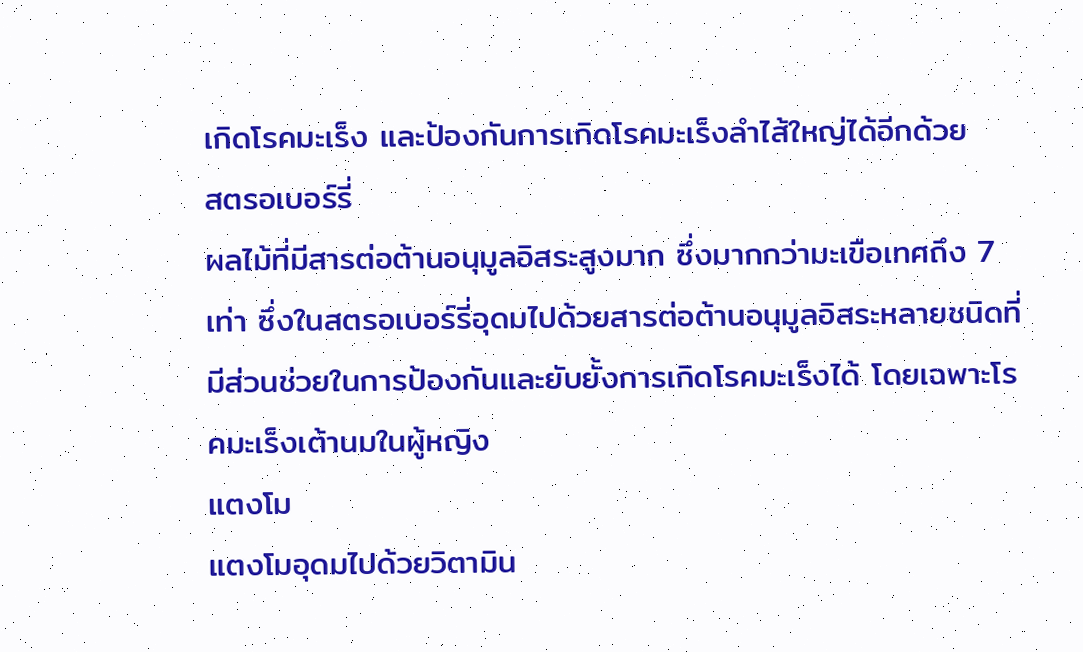เกิดโรคมะเร็ง และป้องกันการเกิดโรคมะเร็งลำไส้ใหญ่ได้อีกด้วย
สตรอเบอร์รี่
ผลไม้ที่มีสารต่อต้านอนุมูลอิสระสูงมาก ซึ่งมากกว่ามะเขือเทศถึง 7 เท่า ซึ่งในสตรอเบอร์รี่อุดมไปด้วยสารต่อต้านอนุมูลอิสระหลายชนิดที่มีส่วนช่วยในการป้องกันและยับยั้งการเกิดโรคมะเร็งได้ โดยเฉพาะโรคมะเร็งเต้านมในผู้หญิง
แตงโม
แตงโมอุดมไปด้วยวิตามิน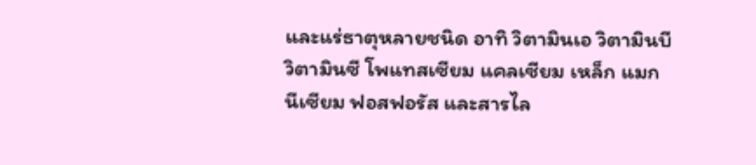และแร่ธาตุหลายชนิด อาทิ วิตามินเอ วิตามินบี วิตามินซี โพแทสเซียม แคลเซียม เหล็ก แมกนีเซียม ฟอสฟอรัส และสารไล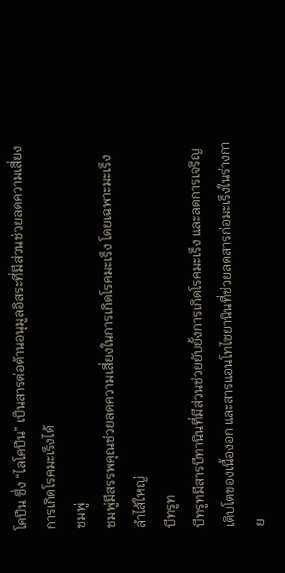โคปีน ซึ่ง “ไลโคปีน” เป็นสารต่อต้านอนุมูลอิสระที่มีส่วนช่วยลดความเสี่ยงการเกิดโรคมะเร็งได้
ชมพู่
ชมพู่มีสรรพคุณช่วยลดความเสี่ยงในการเกิดโรคมะเร็ง โดยเฉพาะมะเร็งลำไส้ใหญ่
บีทรูท
บีทรูทมีสารบีทานินที่มีส่วนช่วยยับยั้งการเกิดโรคมะเร็ง และลดการเจริญเติบโตของเนื้องอก และสารแอนโทไซยานินที่ช่วยลดสารก่อมะเร็งในร่างกาย